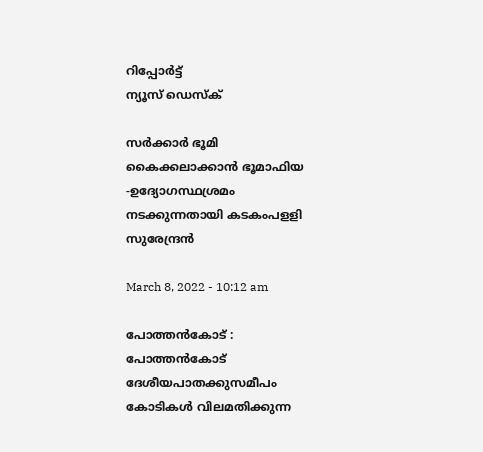റിപ്പോര്‍ട്ട്
ന്യൂസ് ഡെസ്ക്

സര്‍ക്കാര്‍ ഭൂമി കൈക്കലാക്കാന്‍ ഭൂമാഫിയ -ഉദ്യോഗസ്ഥശ്രമം നടക്കുന്നതായി കടകംപളളി സുരേന്ദ്രന്‍

March 8, 2022 - 10:12 am

പോത്തന്‍കോട്‌ : പോത്തന്‍കോട്‌ ദേശീയപാതക്കുസമീപം കോടികള്‍ വിലമതിക്കുന്ന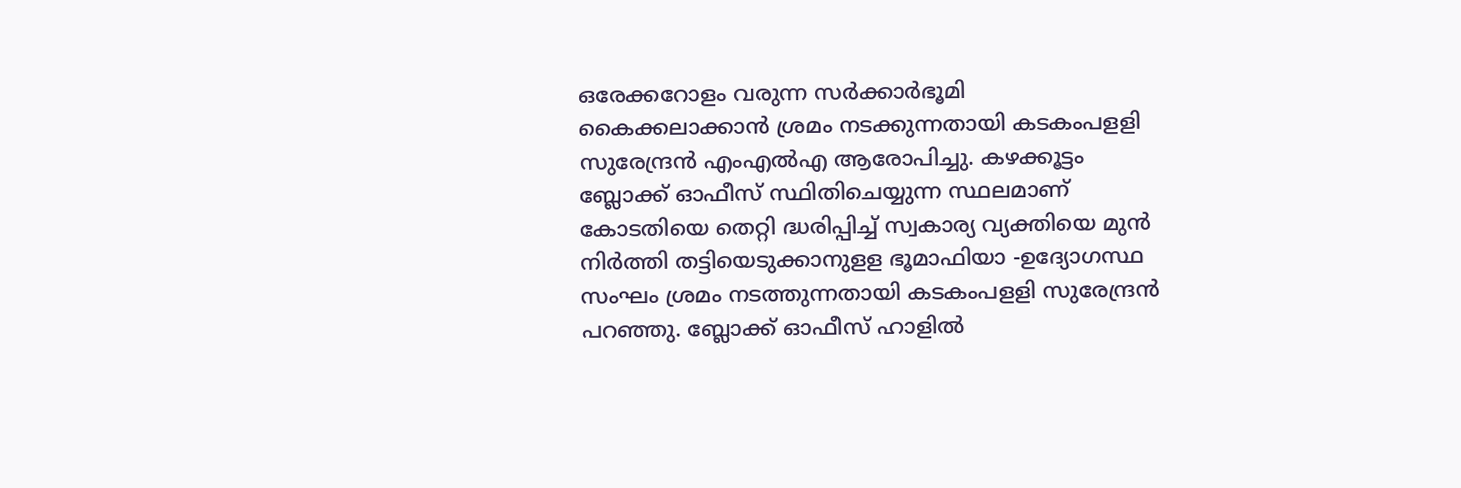ഒരേക്കറോളം വരുന്ന സര്‍ക്കാര്‍ഭൂമി കൈക്കലാക്കാന്‍ ശ്രമം നടക്കുന്നതായി കടകംപളളി സുരേന്ദ്രന്‍ എംഎല്‍എ ആരോപിച്ചു. കഴക്കൂട്ടം ബ്ലോക്ക്‌ ഓഫീസ്‌ സ്ഥിതിചെയ്യുന്ന സ്ഥലമാണ് കോടതിയെ തെറ്റി ദ്ധരിപ്പിച്ച്‌ സ്വകാര്യ വ്യക്തിയെ മുന്‍ നിര്‍ത്തി തട്ടിയെടുക്കാനുളള ഭൂമാഫിയാ -ഉദ്യോഗസ്ഥ സംഘം ശ്രമം നടത്തുന്നതായി കടകംപളളി സുരേന്ദ്രന്‍ പറഞ്ഞു. ബ്ലോക്ക്‌ ഓഫീസ്‌ ഹാളില്‍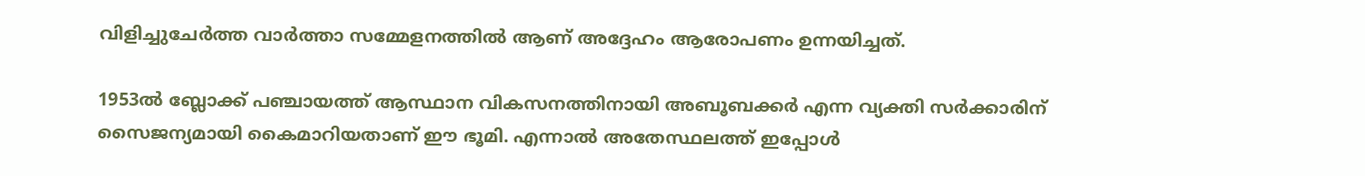വിളിച്ചുചേര്‍ത്ത വാര്‍ത്താ സമ്മേളനത്തില്‍ ആണ് അദ്ദേഹം ആരോപണം ഉന്നയിച്ചത്‌.

1953ല്‍ ബ്ലോക്ക്‌ പഞ്ചായത്ത്‌ ആസ്ഥാന വികസനത്തിനായി അബൂബക്കര്‍ എന്ന വ്യക്തി സര്‍ക്കാരിന്‌ സൈജന്യമായി കൈമാറിയതാണ്‌ ഈ ഭൂമി. എന്നാല്‍ അതേസ്ഥലത്ത്‌ ഇപ്പോള്‍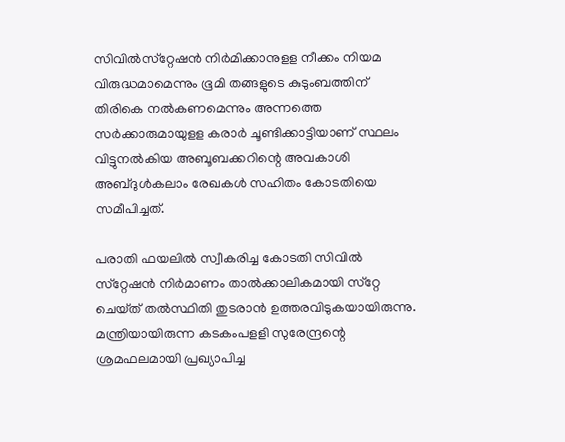സിവില്‍സ്‌റ്റേഷന്‍ നിര്‍മിക്കാനുളള നീക്കം നിയമ വിരുദ്ധമാമെന്നും ഭൂമി തങ്ങളുടെ കുടുംബത്തിന്‌ തിരികെ നല്‍കണമെന്നും അന്നത്തെ സര്‍ക്കാരുമായുളള കരാര്‍ ചൂണ്ടിക്കാട്ടിയാണ്‌ സ്ഥലം വിട്ടുനല്‍കിയ അബൂബക്കറിന്റെ അവകാശി അബ്ദുള്‍കലാം രേഖകള്‍ സഹിതം കോടതിയെ സമീപിച്ചത്‌.

പരാതി ഫയലില്‍ സ്വീകരിച്ച കോടതി സിവില്‍ സ്‌റ്റേഷന്‍ നിര്‍മാണം താല്‍ക്കാലികമായി സ്‌റ്റേ ചെയ്‌ത്‌ തല്‍സ്ഥിതി തുടരാന്‍ ഉത്തരവിടുകയായിരുന്നു. മന്ത്രിയായിരുന്ന കടകംപളളി സുരേന്ദ്രന്റെ ശ്രമഫലമായി പ്രഖ്യാപിച്ച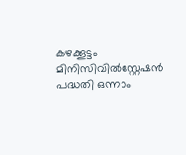കഴക്കൂട്ടം മിനിസിവില്‍സ്റ്റേഷന്‍ പദ്ധതി ഒന്നാം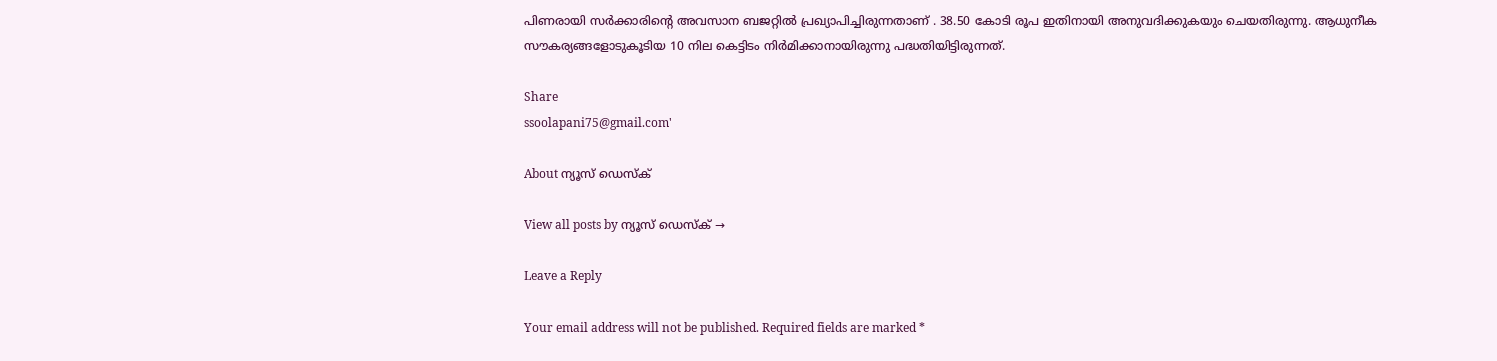പിണരായി സര്‍ക്കാരിന്റെ അവസാന ബജറ്റില്‍ പ്രഖ്യാപിച്ചിരുന്നതാണ്‌ . 38.50 കോടി രൂപ ഇതിനായി അനുവദിക്കുകയും ചെയതിരുന്നു. ആധുനീക സൗകര്യങ്ങളോടുകൂടിയ 10 നില കെട്ടിടം നിര്‍മിക്കാനായിരുന്നു പദ്ധതിയിട്ടിരുന്നത്‌.

Share
ssoolapani75@gmail.com'

About ന്യൂസ് ഡെസ്ക്

View all posts by ന്യൂസ് ഡെസ്ക് →

Leave a Reply

Your email address will not be published. Required fields are marked *